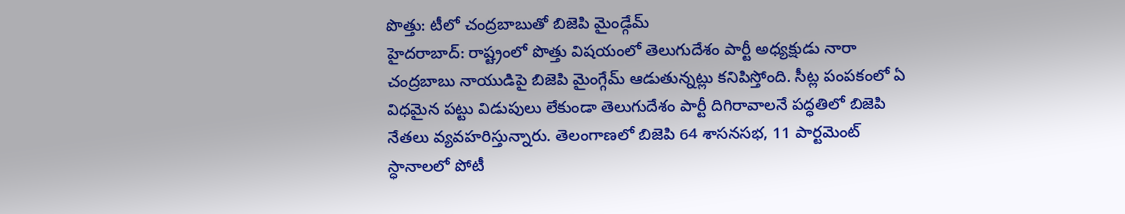పొత్తు: టీలో చంద్రబాబుతో బిజెపి మైండ్గేమ్
హైదరాబాద్: రాష్ట్రంలో పొత్తు విషయంలో తెలుగుదేశం పార్టీ అధ్యక్షుడు నారా చంద్రబాబు నాయుడిపై బిజెపి మైంగ్గేమ్ ఆడుతున్నట్లు కనిపిస్తోంది. సీట్ల పంపకంలో ఏ విధమైన పట్టు విడుపులు లేకుండా తెలుగుదేశం పార్టీ దిగిరావాలనే పద్ధతిలో బిజెపి నేతలు వ్యవహరిస్తున్నారు. తెలంగాణలో బిజెపి 64 శాసనసభ, 11 పార్టమెంట్ స్ధానాలలో పోటీ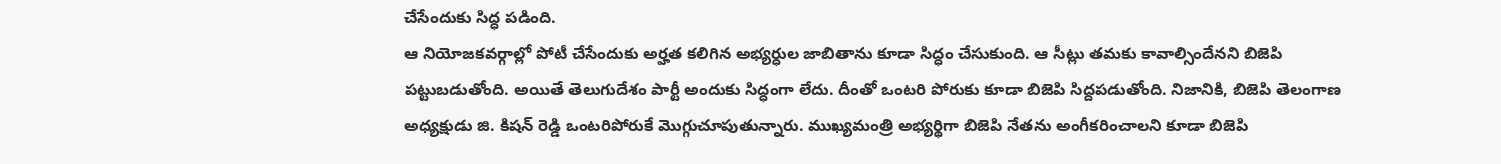చేసేందుకు సిద్ధ పడింది.
ఆ నియోజకవర్గాల్లో పోటీ చేసేందుకు అర్హత కలిగిన అభ్యర్ధుల జాబితాను కూడా సిద్ధం చేసుకుంది. ఆ సీట్లు తమకు కావాల్సిందేనని బిజెపి పట్టుబడుతోంది. అయితే తెలుగుదేశం పార్టీ అందుకు సిద్ధంగా లేదు. దీంతో ఒంటరి పోరుకు కూడా బిజెపి సిద్దపడుతోంది. నిజానికి, బిజెపి తెలంగాణ అధ్యక్షుడు జి. కిషన్ రెడ్డి ఒంటరిపోరుకే మొగ్గుచూపుతున్నారు. ముఖ్యమంత్రి అభ్యర్థిగా బిజెపి నేతను అంగీకరించాలని కూడా బిజెపి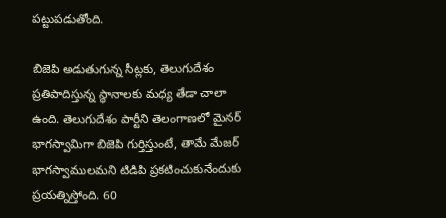పట్టుపడుతోంది.

బిజెపి అడుతుగున్న సీట్లకు, తెలుగుదేశం ప్రతిపాదిస్తున్న స్ధానాలకు మధ్య తేడా చాలా ఉంది. తెలుగుదేశం పార్టీని తెలంగాణలో మైనర్ భాగస్వామిగా బిజెపి గుర్తిస్తుంటే, తామే మేజర్ భాగస్వాములమని టిడిపి ప్రకటించుకునేందుకు ప్రయత్నిస్తోంది. 60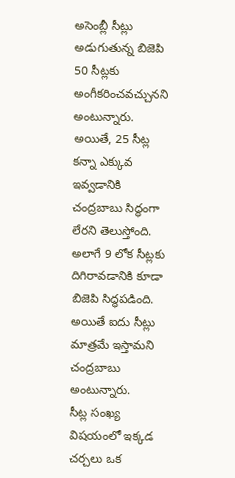అసెంబ్లీ సీట్లు అడుగుతున్న బిజెపి 50 సీట్లకు అంగీకరించవచ్చునని అంటున్నారు. అయితే, 25 సీట్ల కన్నా ఎక్కువ ఇవ్వడానికి చంద్రబాబు సిద్ధంగా లేరని తెలుస్తోంది. అలాగే 9 లోక సీట్లకు దిగిరావడానికి కూడా బిజెపి సిద్ధపడింది. అయితే ఐదు సీట్లు మాత్రమే ఇస్తామని చంద్రబాబు అంటున్నారు.
సీట్ల సంఖ్య విషయంలో ఇక్కడ చర్చలు ఒక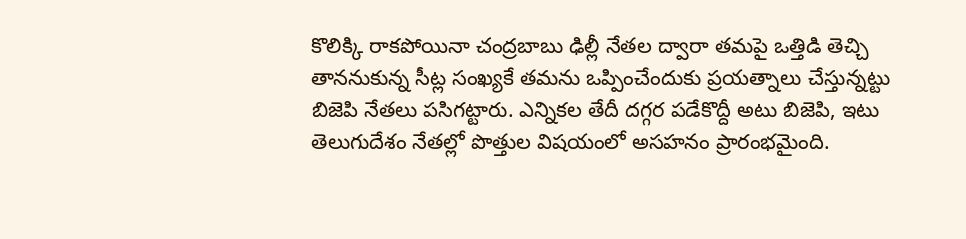కొలిక్కి రాకపోయినా చంద్రబాబు ఢిల్లీ నేతల ద్వారా తమపై ఒత్తిడి తెచ్చి తాననుకున్న సీట్ల సంఖ్యకే తమను ఒప్పించేందుకు ప్రయత్నాలు చేస్తున్నట్టు బిజెపి నేతలు పసిగట్టారు. ఎన్నికల తేదీ దగ్గర పడేకొద్దీ అటు బిజెపి, ఇటు తెలుగుదేశం నేతల్లో పొత్తుల విషయంలో అసహనం ప్రారంభమైంది.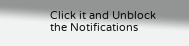Click it and Unblock the Notifications